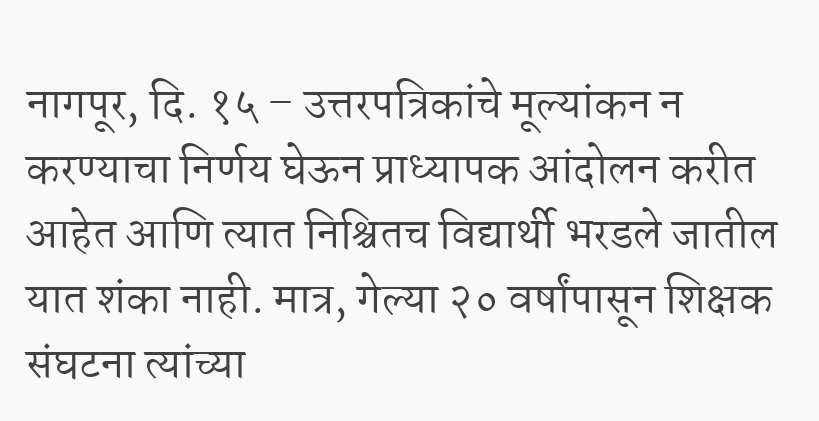नागपूर, दि. १५ – उत्तरपत्रिकांचे मूल्यांकन न करण्याचा निर्णय घेऊन प्राध्यापक आंदोलन करीत आहेत आणि त्यात निश्चितच विद्यार्थी भरडले जातील यात शंका नाही. मात्र, गेल्या २० वर्षांपासून शिक्षक संघटना त्यांच्या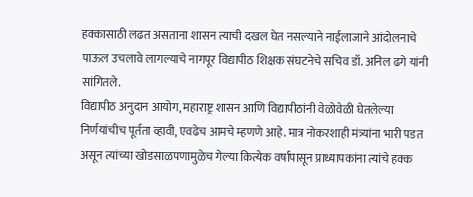हक्कासाठी लढत असताना शासन त्याची दखल घेत नसल्याने नाईलाजाने आंदोलनाचे पाऊल उचलावे लागल्याचे नागपूर विद्यापीठ शिक्षक संघटनेचे सचिव डॉ. अनिल ढगे यांनी सांगितले.
विद्यापीठ अनुदान आयोग, महाराष्ट्र शासन आणि विद्यापीठांनी वेळोवेळी घेतलेल्या निर्णयांचीच पूर्तता व्हावी, एवढेच आमचे म्हणणे आहे. मात्र नोकरशाही मंत्र्यांना भारी पडत असून त्यांच्या खोडसाळपणामुळेच गेल्या कित्येक वर्षापासून प्राध्यापकांना त्यांचे हक्क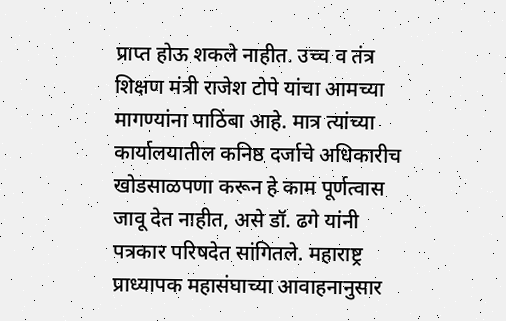प्राप्त होऊ शकले नाहीत. उच्च व तंत्र शिक्षण मंत्री राजेश टोपे यांचा आमच्या मागण्यांना पाठिंबा आहे. मात्र त्यांच्या कार्यालयातील कनिष्ठ दर्जाचे अधिकारीच खोडसाळपणा करून हे काम पूर्णत्वास जावू देत नाहीत, असे डॉ. ढगे यांनी पत्रकार परिषदेत सांगितले. महाराष्ट्र प्राध्यापक महासंघाच्या आवाहनानुसार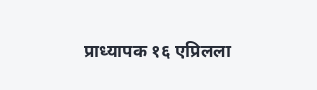प्राध्यापक १६ एप्रिलला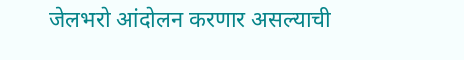जेलभरो आंदोलन करणार असल्याची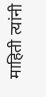माहिती त्यांनी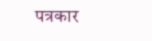पत्रकार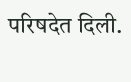परिषदेत दिली.